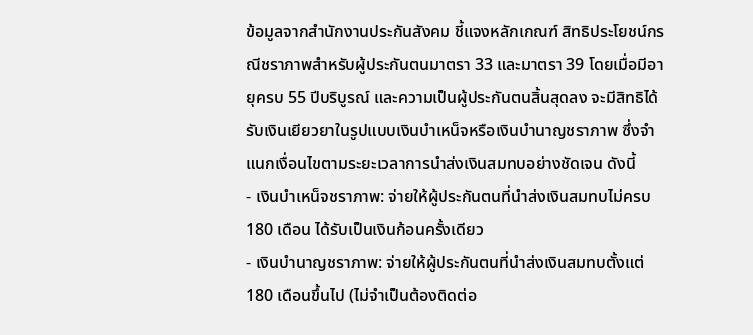ข้อมูลจากสำนักงานประกันสังคม ชี้แจงหลักเกณฑ์ สิทธิประโยชน์กรณีชราภาพสำหรับผู้ประกันตนมาตรา 33 และมาตรา 39 โดยเมื่อมีอายุครบ 55 ปีบริบูรณ์ และความเป็นผู้ประกันตนสิ้นสุดลง จะมีสิทธิได้รับเงินเยียวยาในรูปแบบเงินบำเหน็จหรือเงินบำนาญชราภาพ ซึ่งจำแนกเงื่อนไขตามระยะเวลาการนำส่งเงินสมทบอย่างชัดเจน ดังนี้
- เงินบำเหน็จชราภาพ: จ่ายให้ผู้ประกันตนที่นำส่งเงินสมทบไม่ครบ 180 เดือน ได้รับเป็นเงินก้อนครั้งเดียว
- เงินบำนาญชราภาพ: จ่ายให้ผู้ประกันตนที่นำส่งเงินสมทบตั้งแต่ 180 เดือนขึ้นไป (ไม่จำเป็นต้องติดต่อ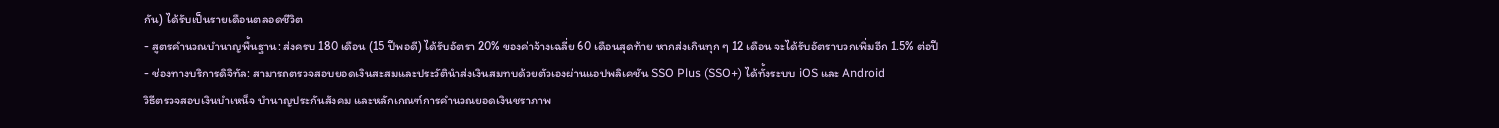กัน) ได้รับเป็นรายเดือนตลอดชีวิต
- สูตรคำนวณบำนาญพื้นฐาน: ส่งครบ 180 เดือน (15 ปีพอดี) ได้รับอัตรา 20% ของค่าจ้างเฉลี่ย 60 เดือนสุดท้าย หากส่งเกินทุก ๆ 12 เดือน จะได้รับอัตราบวกเพิ่มอีก 1.5% ต่อปี
- ช่องทางบริการดิจิทัล: สามารถตรวจสอบยอดเงินสะสมและประวัตินำส่งเงินสมทบด้วยตัวเองผ่านแอปพลิเคชัน SSO Plus (SSO+) ได้ทั้งระบบ iOS และ Android
วิธีตรวจสอบเงินบำเหน็จ บำนาญประกันสังคม และหลักเกณฑ์การคำนวณยอดเงินชราภาพ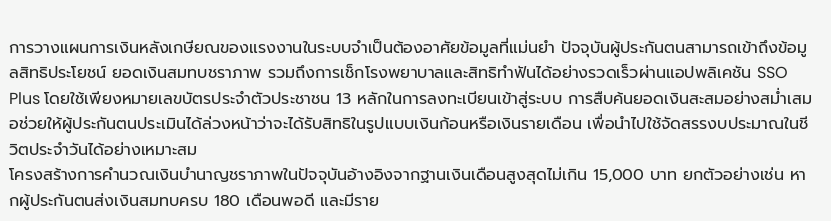การวางแผนการเงินหลังเกษียณของแรงงานในระบบจำเป็นต้องอาศัยข้อมูลที่แม่นยำ ปัจจุบันผู้ประกันตนสามารถเข้าถึงข้อมูลสิทธิประโยชน์ ยอดเงินสมทบชราภาพ รวมถึงการเช็กโรงพยาบาลและสิทธิทำฟันได้อย่างรวดเร็วผ่านแอปพลิเคชัน SSO Plus โดยใช้เพียงหมายเลขบัตรประจำตัวประชาชน 13 หลักในการลงทะเบียนเข้าสู่ระบบ การสืบค้นยอดเงินสะสมอย่างสม่ำเสมอช่วยให้ผู้ประกันตนประเมินได้ล่วงหน้าว่าจะได้รับสิทธิในรูปแบบเงินก้อนหรือเงินรายเดือน เพื่อนำไปใช้จัดสรรงบประมาณในชีวิตประจำวันได้อย่างเหมาะสม
โครงสร้างการคำนวณเงินบำนาญชราภาพในปัจจุบันอ้างอิงจากฐานเงินเดือนสูงสุดไม่เกิน 15,000 บาท ยกตัวอย่างเช่น หากผู้ประกันตนส่งเงินสมทบครบ 180 เดือนพอดี และมีราย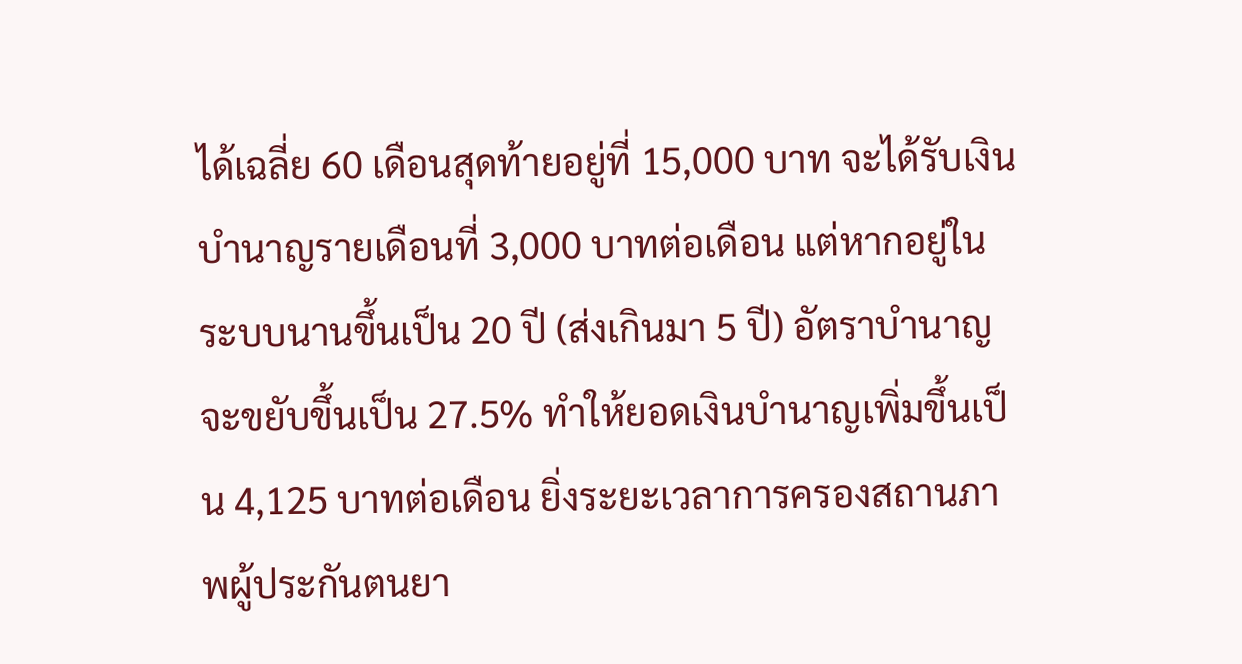ได้เฉลี่ย 60 เดือนสุดท้ายอยู่ที่ 15,000 บาท จะได้รับเงินบำนาญรายเดือนที่ 3,000 บาทต่อเดือน แต่หากอยู่ในระบบนานขึ้นเป็น 20 ปี (ส่งเกินมา 5 ปี) อัตราบำนาญจะขยับขึ้นเป็น 27.5% ทำให้ยอดเงินบำนาญเพิ่มขึ้นเป็น 4,125 บาทต่อเดือน ยิ่งระยะเวลาการครองสถานภาพผู้ประกันตนยา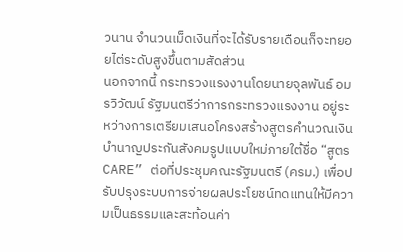วนาน จำนวนเม็ดเงินที่จะได้รับรายเดือนก็จะทยอยไต่ระดับสูงขึ้นตามสัดส่วน
นอกจากนี้ กระทรวงแรงงานโดยนายจุลพันธ์ อมรวิวัฒน์ รัฐมนตรีว่าการกระทรวงแรงงาน อยู่ระหว่างการเตรียมเสนอโครงสร้างสูตรคำนวณเงินบำนาญประกันสังคมรูปแบบใหม่ภายใต้ชื่อ “สูตร CARE” ต่อที่ประชุมคณะรัฐมนตรี (ครม.) เพื่อปรับปรุงระบบการจ่ายผลประโยชน์ทดแทนให้มีความเป็นธรรมและสะท้อนค่า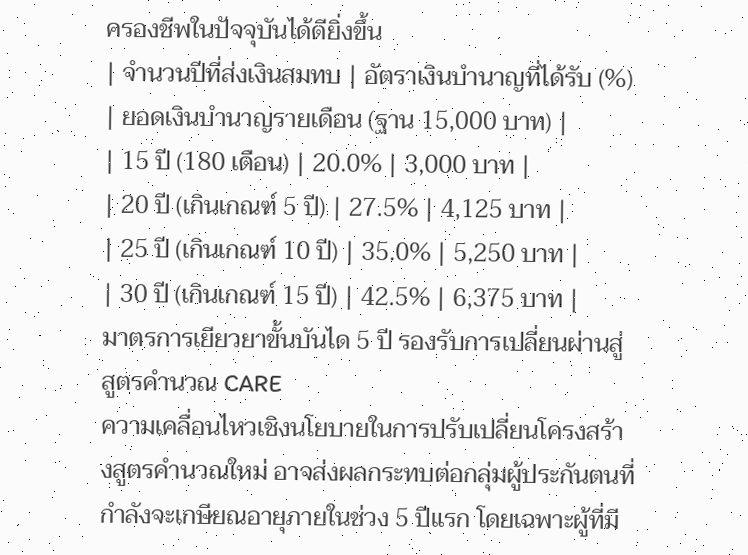ครองชีพในปัจจุบันได้ดียิ่งขึ้น
| จำนวนปีที่ส่งเงินสมทบ | อัตราเงินบำนาญที่ได้รับ (%) | ยอดเงินบำนาญรายเดือน (ฐาน 15,000 บาท) |
| 15 ปี (180 เดือน) | 20.0% | 3,000 บาท |
| 20 ปี (เกินเกณฑ์ 5 ปี) | 27.5% | 4,125 บาท |
| 25 ปี (เกินเกณฑ์ 10 ปี) | 35.0% | 5,250 บาท |
| 30 ปี (เกินเกณฑ์ 15 ปี) | 42.5% | 6,375 บาท |
มาตรการเยียวยาขั้นบันได 5 ปี รองรับการเปลี่ยนผ่านสู่สูตรคำนวณ CARE
ความเคลื่อนไหวเชิงนโยบายในการปรับเปลี่ยนโครงสร้างสูตรคำนวณใหม่ อาจส่งผลกระทบต่อกลุ่มผู้ประกันตนที่กำลังจะเกษียณอายุภายในช่วง 5 ปีแรก โดยเฉพาะผู้ที่มี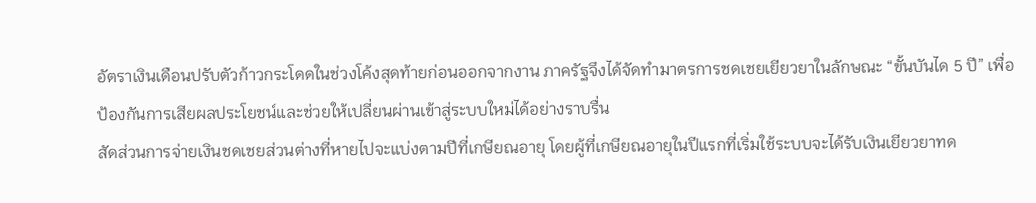อัตราเงินเดือนปรับตัวก้าวกระโดดในช่วงโค้งสุดท้ายก่อนออกจากงาน ภาครัฐจึงได้จัดทำมาตรการชดเชยเยียวยาในลักษณะ “ขั้นบันได 5 ปี” เพื่อป้องกันการเสียผลประโยชน์และช่วยให้เปลี่ยนผ่านเข้าสู่ระบบใหม่ได้อย่างราบรื่น
สัดส่วนการจ่ายเงินชดเชยส่วนต่างที่หายไปจะแบ่งตามปีที่เกษียณอายุ โดยผู้ที่เกษียณอายุในปีแรกที่เริ่มใช้ระบบจะได้รับเงินเยียวยาทด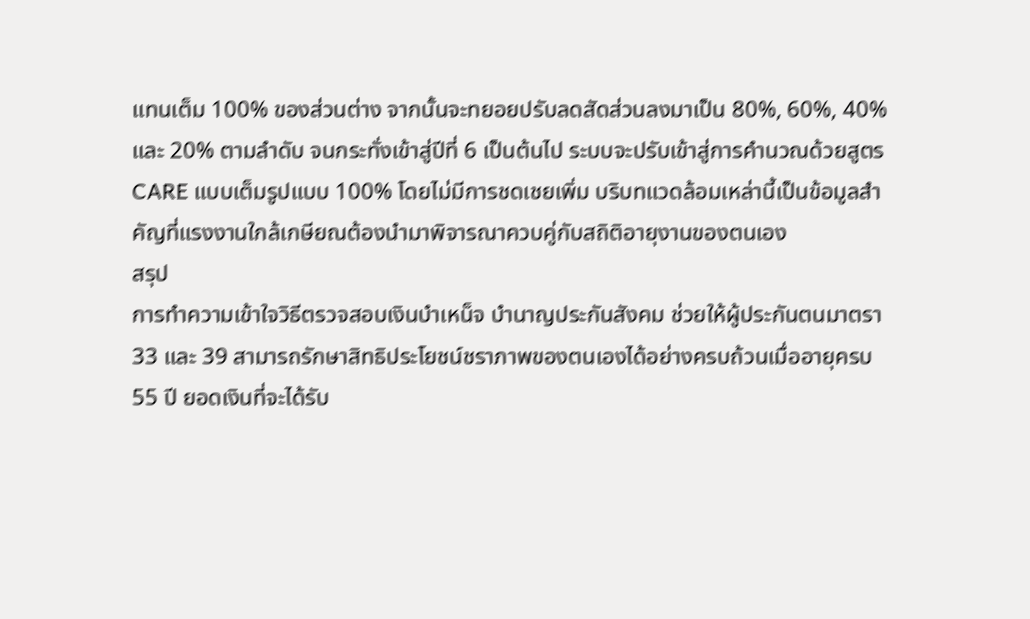แทนเต็ม 100% ของส่วนต่าง จากนั้นจะทยอยปรับลดสัดส่วนลงมาเป็น 80%, 60%, 40% และ 20% ตามลำดับ จนกระทั่งเข้าสู่ปีที่ 6 เป็นต้นไป ระบบจะปรับเข้าสู่การคำนวณด้วยสูตร CARE แบบเต็มรูปแบบ 100% โดยไม่มีการชดเชยเพิ่ม บริบทแวดล้อมเหล่านี้เป็นข้อมูลสำคัญที่แรงงานใกล้เกษียณต้องนำมาพิจารณาควบคู่กับสถิติอายุงานของตนเอง
สรุป
การทำความเข้าใจวิธีตรวจสอบเงินบำเหน็จ บำนาญประกันสังคม ช่วยให้ผู้ประกันตนมาตรา 33 และ 39 สามารถรักษาสิทธิประโยชน์ชราภาพของตนเองได้อย่างครบถ้วนเมื่ออายุครบ 55 ปี ยอดเงินที่จะได้รับ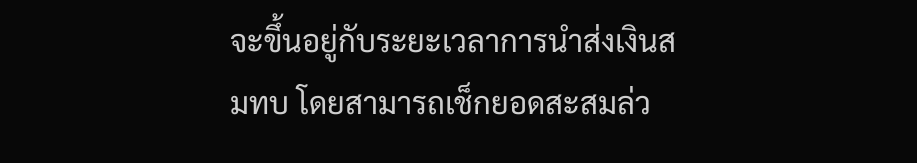จะขึ้นอยู่กับระยะเวลาการนำส่งเงินสมทบ โดยสามารถเช็กยอดสะสมล่ว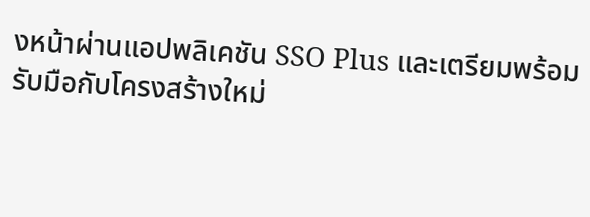งหน้าผ่านแอปพลิเคชัน SSO Plus และเตรียมพร้อมรับมือกับโครงสร้างใหม่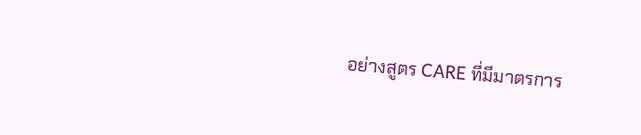อย่างสูตร CARE ที่มีมาตรการ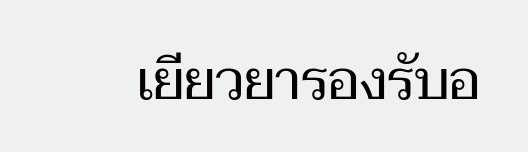เยียวยารองรับอ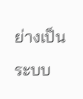ย่างเป็นระบบ